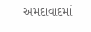અમદાવાદમાં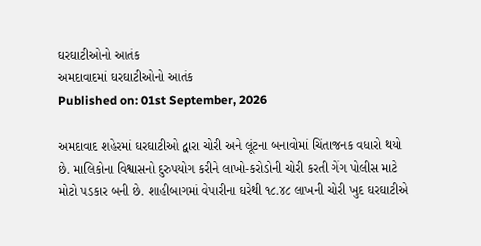ઘરઘાટીઓનો આતંક
અમદાવાદમાં ઘરઘાટીઓનો આતંક
Published on: 01st September, 2026

અમદાવાદ શહેરમાં ઘરઘાટીઓ દ્વારા ચોરી અને લૂંટના બનાવોમાં ચિંતાજનક વધારો થયો છે. માલિકોના વિશ્વાસનો દુરુપયોગ કરીને લાખો-કરોડોની ચોરી કરતી ગેંગ પોલીસ માટે મોટો પડકાર બની છે. શાહીબાગમાં વેપારીના ઘરેથી ૧૮.૪૮ લાખની ચોરી ખુદ ઘરઘાટીએ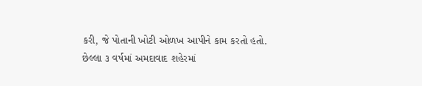કરી, જે પોતાની ખોટી ઓળખ આપીને કામ કરતો હતો. છેલ્લા ૩ વર્ષમાં અમદાવાદ શહેરમાં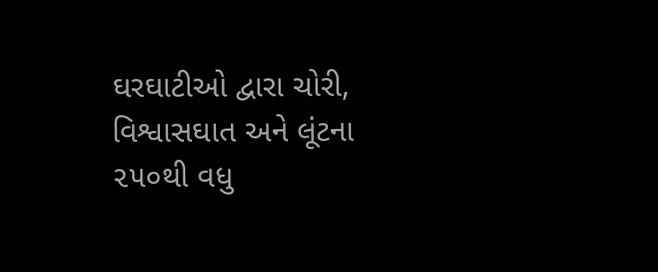ઘરઘાટીઓ દ્વારા ચોરી, વિશ્વાસઘાત અને લૂંટના ૨૫૦થી વધુ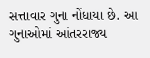સત્તાવાર ગુના નોંધાયા છે. આ ગુનાઓમાં આંતરરાજ્ય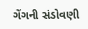ગેંગની સંડોવણી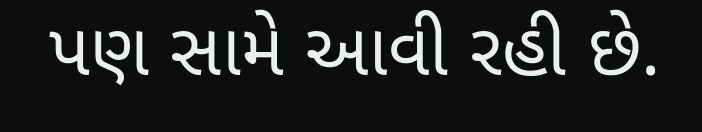પણ સામે આવી રહી છે.